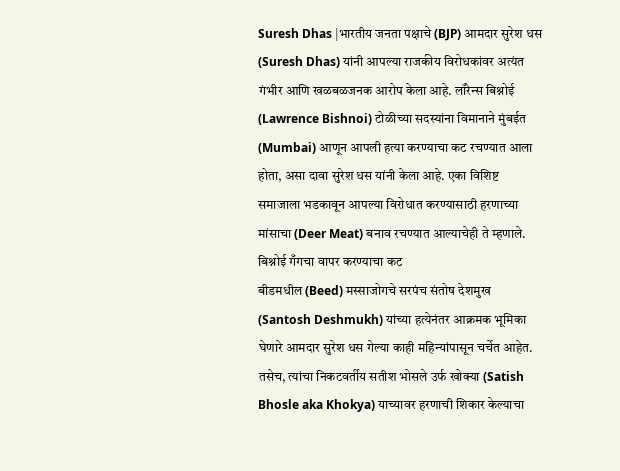Suresh Dhas |भारतीय जनता पक्षाचे (BJP) आमदार सुरेश धस (Suresh Dhas) यांनी आपल्या राजकीय विरोधकांवर अत्यंत गंभीर आणि खळबळजनक आरोप केला आहे. लॉरेन्स बिश्नोई (Lawrence Bishnoi) टोळीच्या सदस्यांना विमानाने मुंबईत (Mumbai) आणून आपली हत्या करण्याचा कट रचण्यात आला होता, असा दावा सुरेश धस यांनी केला आहे. एका विशिष्ट समाजाला भडकावून आपल्या विरोधात करण्यासाठी हरणाच्या मांसाचा (Deer Meat) बनाव रचण्यात आल्याचेही ते म्हणाले.
बिश्नोई गँगचा वापर करण्याचा कट
बीडमधील (Beed) मस्साजोगचे सरपंच संतोष देशमुख (Santosh Deshmukh) यांच्या हत्येनंतर आक्रमक भूमिका घेणारे आमदार सुरेश धस गेल्या काही महिन्यांपासून चर्चेत आहेत. तसेच, त्यांचा निकटवर्तीय सतीश भोसले उर्फ खोक्या (Satish Bhosle aka Khokya) याच्यावर हरणाची शिकार केल्याचा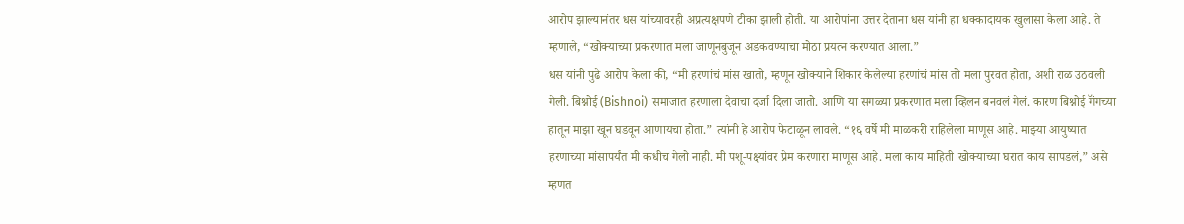आरोप झाल्यानंतर धस यांच्यावरही अप्रत्यक्षपणे टीका झाली होती. या आरोपांना उत्तर देताना धस यांनी हा धक्कादायक खुलासा केला आहे. ते म्हणाले, “खोक्याच्या प्रकरणात मला जाणूनबुजून अडकवण्याचा मोठा प्रयत्न करण्यात आला.”
धस यांनी पुढे आरोप केला की, “मी हरणांचं मांस खातो, म्हणून खोक्याने शिकार केलेल्या हरणांचं मांस तो मला पुरवत होता, अशी राळ उठवली गेली. बिश्नोई (Bishnoi) समाजात हरणाला देवाचा दर्जा दिला जातो. आणि या सगळ्या प्रकरणात मला व्हिलन बनवलं गेलं. कारण बिश्नोई गॅंगच्या हातून माझा खून घडवून आणायचा होता.” त्यांनी हे आरोप फेटाळून लावले. “१६ वर्षे मी माळकरी राहिलेला माणूस आहे. माझ्या आयुष्यात हरणाच्या मांसापर्यंत मी कधीच गेलो नाही. मी पशू-पक्ष्यांवर प्रेम करणारा माणूस आहे. मला काय माहिती खोक्याच्या घरात काय सापडलं,” असे म्हणत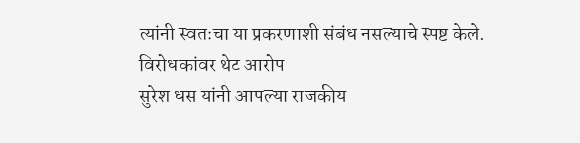त्यांनी स्वतःचा या प्रकरणाशी संबंध नसल्याचे स्पष्ट केले.
विरोधकांवर थेट आरोप
सुरेश धस यांनी आपल्या राजकीय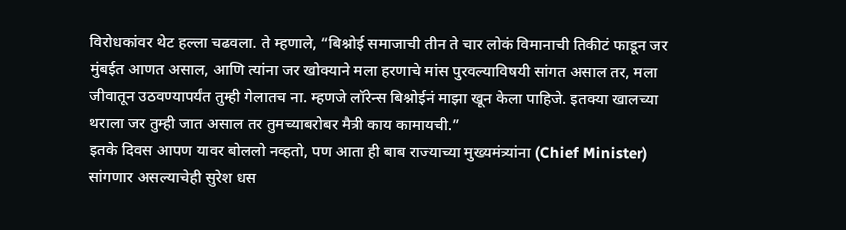विरोधकांवर थेट हल्ला चढवला. ते म्हणाले, “बिश्नोई समाजाची तीन ते चार लोकं विमानाची तिकीटं फाडून जर मुंबईत आणत असाल, आणि त्यांना जर खोक्याने मला हरणाचे मांस पुरवल्याविषयी सांगत असाल तर, मला जीवातून उठवण्यापर्यंत तुम्ही गेलातच ना. म्हणजे लॉरेन्स बिश्नोईनं माझा खून केला पाहिजे. इतक्या खालच्या थराला जर तुम्ही जात असाल तर तुमच्याबरोबर मैत्री काय कामायची.”
इतके दिवस आपण यावर बोललो नव्हतो, पण आता ही बाब राज्याच्या मुख्यमंत्र्यांना (Chief Minister) सांगणार असल्याचेही सुरेश धस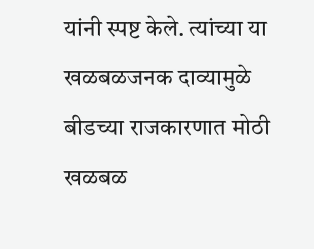यांनी स्पष्ट केले. त्यांच्या या खळबळजनक दाव्यामुळे बीडच्या राजकारणात मोठी खळबळ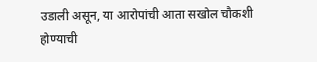उडाली असून, या आरोपांची आता सखोल चौकशी होण्याची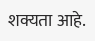शक्यता आहे.